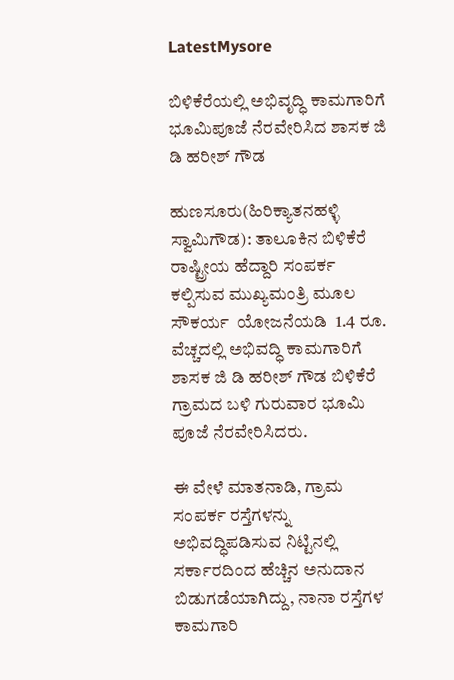LatestMysore

ಬಿಳಿಕೆರೆಯಲ್ಲಿ ಅಭಿವೃದ್ಧಿ ಕಾಮಗಾರಿಗೆ ಭೂಮಿಪೂಜೆ ನೆರವೇರಿಸಿದ ಶಾಸಕ ಜಿ ಡಿ ಹರೀಶ್ ಗೌಡ

ಹುಣಸೂರು(ಹಿರಿಕ್ಯಾತನಹಳ್ಳಿ ಸ್ವಾಮಿಗೌಡ): ತಾಲೂಕಿನ ಬಿಳಿಕೆರೆ ರಾಷ್ಟ್ರೀಯ ಹೆದ್ದಾರಿ ಸಂಪರ್ಕ ಕಲ್ಪಿಸುವ ಮುಖ್ಯಮಂತ್ರಿ ಮೂಲ ಸೌಕರ್ಯ  ಯೋಜನೆಯಡಿ  1.4 ರೂ. ವೆಚ್ಚದಲ್ಲಿ ಅಭಿವದ್ಧಿ ಕಾಮಗಾರಿಗೆ ಶಾಸಕ ಜಿ ಡಿ ಹರೀಶ್ ಗೌಡ ಬಿಳಿಕೆರೆ ಗ್ರಾಮದ ಬಳಿ ಗುರುವಾರ ಭೂಮಿ ಪೂಜೆ ನೆರವೇರಿಸಿದರು.

ಈ ವೇಳೆ ಮಾತನಾಡಿ, ಗ್ರಾಮ ಸಂಪರ್ಕ ರಸ್ತೆಗಳನ್ನು ಅಭಿವದ್ಧಿಪಡಿಸುವ ನಿಟ್ಟಿನಲ್ಲಿ ಸರ್ಕಾರದಿಂದ ಹೆಚ್ಚಿನ ಅನುದಾನ ಬಿಡುಗಡೆಯಾಗಿದ್ದು, ನಾನಾ ರಸ್ತೆಗಳ ಕಾಮಗಾರಿ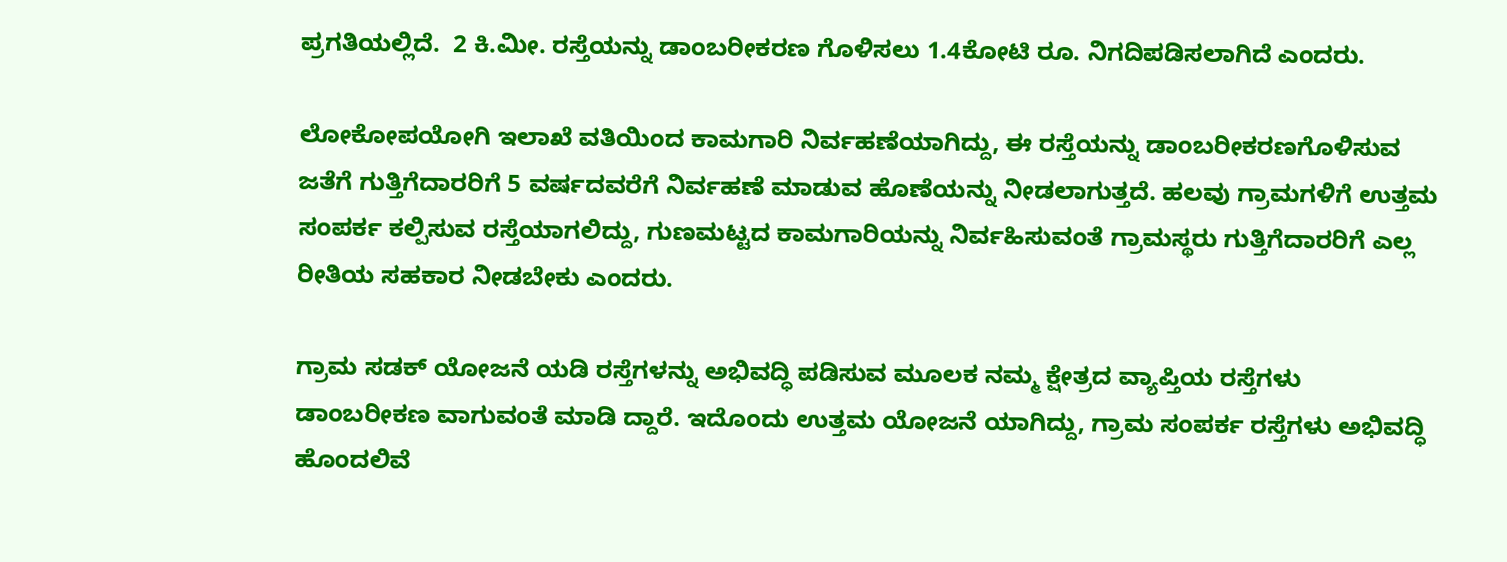ಪ್ರಗತಿಯಲ್ಲಿದೆ.  2 ಕಿ.ಮೀ. ರಸ್ತೆಯನ್ನು ಡಾಂಬರೀಕರಣ ಗೊಳಿಸಲು 1.4ಕೋಟಿ ರೂ. ನಿಗದಿಪಡಿಸಲಾಗಿದೆ ಎಂದರು.

ಲೋಕೋಪಯೋಗಿ ಇಲಾಖೆ ವತಿಯಿಂದ ಕಾಮಗಾರಿ ನಿರ್ವಹಣೆಯಾಗಿದ್ದು, ಈ ರಸ್ತೆಯನ್ನು ಡಾಂಬರೀಕರಣಗೊಳಿಸುವ ಜತೆಗೆ ಗುತ್ತಿಗೆದಾರರಿಗೆ 5 ವರ್ಷದವರೆಗೆ ನಿರ್ವಹಣೆ ಮಾಡುವ ಹೊಣೆಯನ್ನು ನೀಡಲಾಗುತ್ತದೆ. ಹಲವು ಗ್ರಾಮಗಳಿಗೆ ಉತ್ತಮ ಸಂಪರ್ಕ ಕಲ್ಪಿಸುವ ರಸ್ತೆಯಾಗಲಿದ್ದು, ಗುಣಮಟ್ಟದ ಕಾಮಗಾರಿಯನ್ನು ನಿರ್ವಹಿಸುವಂತೆ ಗ್ರಾಮಸ್ಥರು ಗುತ್ತಿಗೆದಾರರಿಗೆ ಎಲ್ಲ ರೀತಿಯ ಸಹಕಾರ ನೀಡಬೇಕು ಎಂದರು.

ಗ್ರಾಮ ಸಡಕ್ ಯೋಜನೆ ಯಡಿ ರಸ್ತೆಗಳನ್ನು ಅಭಿವದ್ಧಿ ಪಡಿಸುವ ಮೂಲಕ ನಮ್ಮ ಕ್ಷೇತ್ರದ ವ್ಯಾಪ್ತಿಯ ರಸ್ತೆಗಳು ಡಾಂಬರೀಕಣ ವಾಗುವಂತೆ ಮಾಡಿ ದ್ದಾರೆ. ಇದೊಂದು ಉತ್ತಮ ಯೋಜನೆ ಯಾಗಿದ್ದು, ಗ್ರಾಮ ಸಂಪರ್ಕ ರಸ್ತೆಗಳು ಅಭಿವದ್ಧಿ ಹೊಂದಲಿವೆ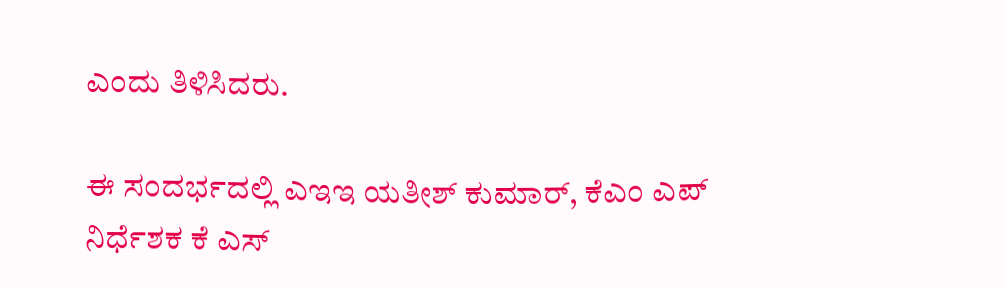ಎಂದು ತಿಳಿಸಿದರು.

ಈ ಸಂದರ್ಭದಲ್ಲಿ ಎಇಇ ಯತೀಶ್ ಕುಮಾರ್, ಕೆಎಂ ಎಪ್ ನಿರ್ಧೆಶಕ ಕೆ ಎಸ್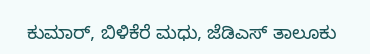ಕುಮಾರ್, ಬಿಳಿಕೆರೆ ಮಧು, ಜೆಡಿಎಸ್ ತಾಲೂಕು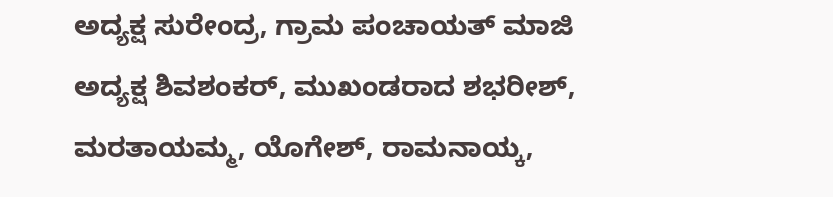ಅದ್ಯಕ್ಷ ಸುರೇಂದ್ರ, ಗ್ರಾಮ ಪಂಚಾಯತ್ ಮಾಜಿ ಅದ್ಯಕ್ಷ ಶಿವಶಂಕರ್, ಮುಖಂಡರಾದ ಶಭರೀಶ್, ಮರತಾಯಮ್ಮ, ಯೊಗೇಶ್, ರಾಮನಾಯ್ಕ,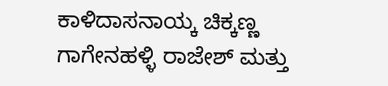ಕಾಳಿದಾಸನಾಯ್ಕ ಚಿಕ್ಕಣ್ಣ ಗಾಗೇನಹಳ್ಳಿ ರಾಜೇಶ್ ಮತ್ತು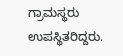ಗ್ರಾಮಸ್ಥರು ಉಪಸ್ಥಿತರಿದ್ದರು.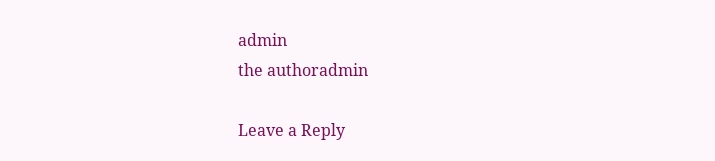admin
the authoradmin

Leave a Reply